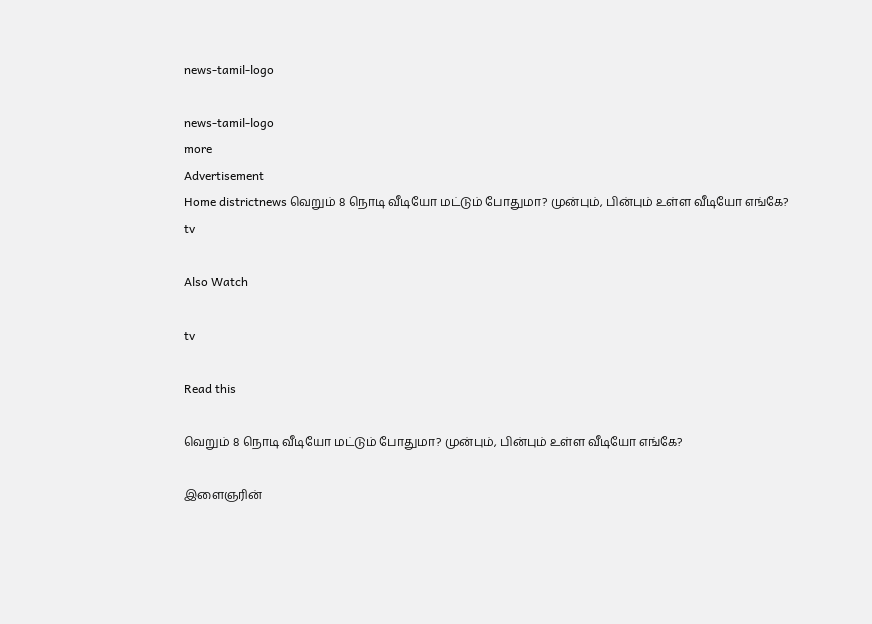news-tamil-logo

news-tamil-logo
more
Advertisement
Home districtnews வெறும் 8 நொடி வீடியோ மட்டும் போதுமா? முன்பும், பின்பும் உள்ள வீடியோ எங்கே?
tv

Also Watch

tv

Read this

வெறும் 8 நொடி வீடியோ மட்டும் போதுமா? முன்பும், பின்பும் உள்ள வீடியோ எங்கே?

இளைஞரின்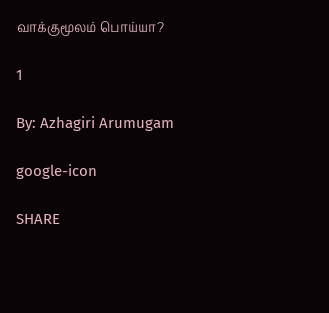வாக்குமூலம் பொய்யா?

1

By: Azhagiri Arumugam

google-icon

SHARE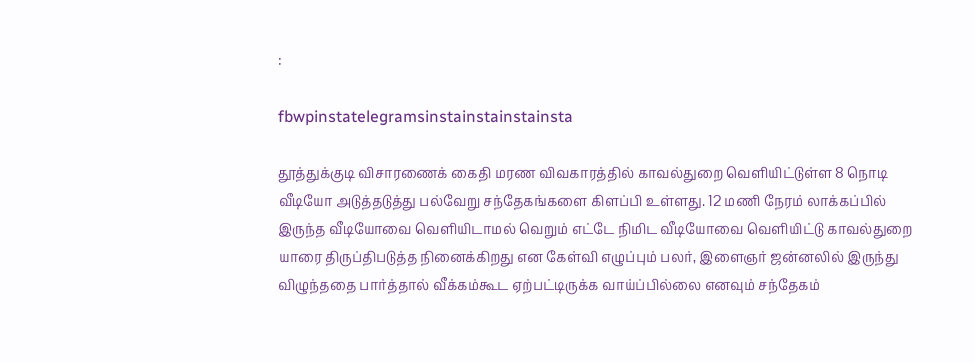:

fbwpinstatelegramsinstainstainstainsta

தூத்துக்குடி விசாரணைக் கைதி மரண விவகாரத்தில் காவல்துறை வெளியிட்டுள்ள 8 நொடி வீடியோ அடுத்தடுத்து பல்வேறு சந்தேகங்களை கிளப்பி உள்ளது. 12 மணி நேரம் லாக்கப்பில் இருந்த வீடியோவை வெளியிடாமல் வெறும் எட்டே நிமிட வீடியோவை வெளியிட்டு காவல்துறை யாரை திருப்திபடுத்த நினைக்கிறது என கேள்வி எழுப்பும் பலர், இளைஞர் ஜன்னலில் இருந்து விழுந்ததை பார்த்தால் வீக்கம்கூட ஏற்பட்டிருக்க வாய்ப்பில்லை எனவும் சந்தேகம்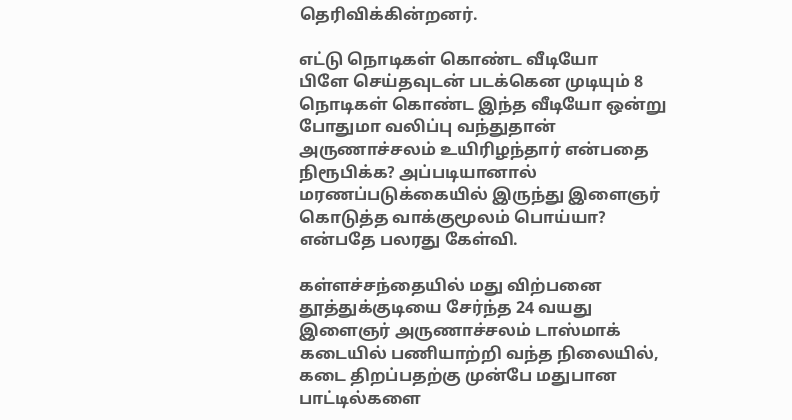தெரிவிக்கின்றனர்.

எட்டு நொடிகள் கொண்ட வீடியோ
பிளே செய்தவுடன் படக்கென முடியும் 8 நொடிகள் கொண்ட இந்த வீடியோ ஒன்று போதுமா வலிப்பு வந்துதான் அருணாச்சலம் உயிரிழந்தார் என்பதை நிரூபிக்க? அப்படியானால் மரணப்படுக்கையில் இருந்து இளைஞர் கொடுத்த வாக்குமூலம் பொய்யா? என்பதே பலரது கேள்வி.

கள்ளச்சந்தையில் மது விற்பனை
தூத்துக்குடியை சேர்ந்த 24 வயது இளைஞர் அருணாச்சலம் டாஸ்மாக் கடையில் பணியாற்றி வந்த நிலையில், கடை திறப்பதற்கு முன்பே மதுபான பாட்டில்களை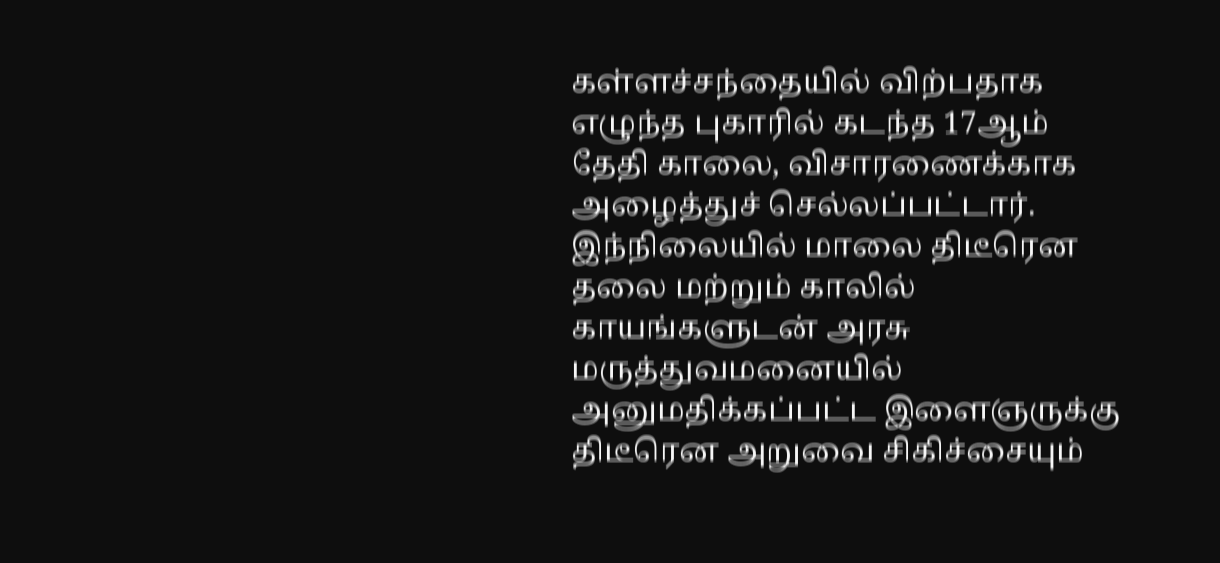கள்ளச்சந்தையில் விற்பதாக எழுந்த புகாரில் கடந்த 17ஆம் தேதி காலை, விசாரணைக்காக அழைத்துச் செல்லப்பட்டார். இந்நிலையில் மாலை திடீரென தலை மற்றும் காலில் காயங்களுடன் அரசு மருத்துவமனையில் அனுமதிக்கப்பட்ட இளைஞருக்கு திடீரென அறுவை சிகிச்சையும்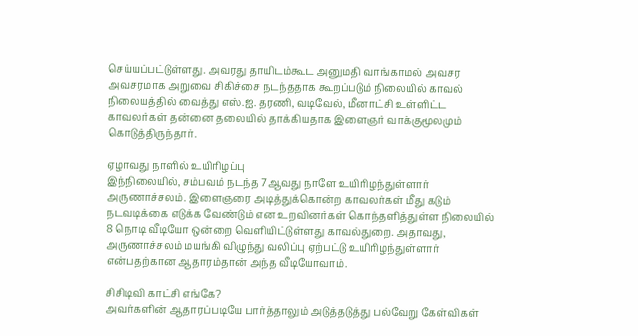செய்யப்பட்டுள்ளது. அவரது தாயிடம்கூட அனுமதி வாங்காமல் அவசர அவசரமாக அறுவை சிகிச்சை நடந்ததாக கூறப்படும் நிலையில் காவல் நிலையத்தில் வைத்து எஸ்.ஐ. தரணி, வடிவேல், மீனாட்சி உள்ளிட்ட காவலர்கள் தன்னை தலையில் தாக்கியதாக இளைஞர் வாக்குமூலமும் கொடுத்திருந்தார்.

ஏழாவது நாளில் உயிரிழப்பு
இந்நிலையில், சம்பவம் நடந்த 7ஆவது நாளே உயிரிழந்துள்ளார் அருணாச்சலம். இளைஞரை அடித்துக்கொன்ற காவலர்கள் மீது கடும் நடவடிக்கை எடுக்க வேண்டும் என உறவினர்கள் கொந்தளித்துள்ள நிலையில் 8 நொடி வீடியோ ஒன்றை வெளியிட்டுள்ளது காவல்துறை. அதாவது, அருணாச்சலம் மயங்கி விழுந்து வலிப்பு ஏற்பட்டு உயிரிழந்துள்ளார் என்பதற்கான ஆதாரம்தான் அந்த வீடியோவாம்.

சிசிடிவி காட்சி எங்கே?
அவர்களின் ஆதாரப்படியே பார்த்தாலும் அடுத்தடுத்து பல்வேறு கேள்விகள்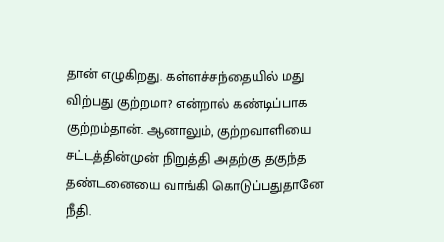தான் எழுகிறது. கள்ளச்சந்தையில் மது விற்பது குற்றமா? என்றால் கண்டிப்பாக குற்றம்தான். ஆனாலும், குற்றவாளியை சட்டத்தின்முன் நிறுத்தி அதற்கு தகுந்த தண்டனையை வாங்கி கொடுப்பதுதானே நீதி.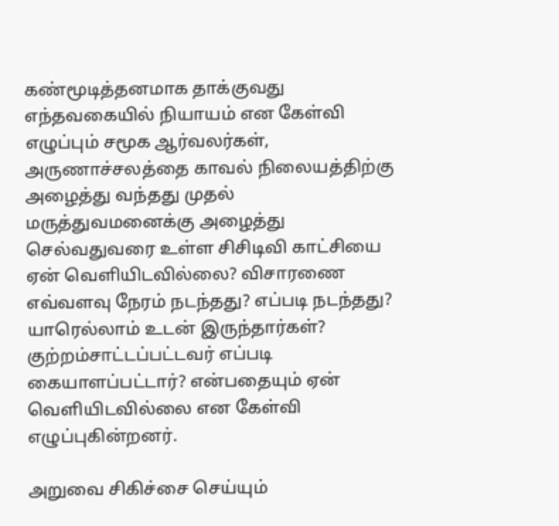கண்மூடித்தனமாக தாக்குவது எந்தவகையில் நியாயம் என கேள்வி எழுப்பும் சமூக ஆர்வலர்கள், அருணாச்சலத்தை காவல் நிலையத்திற்கு அழைத்து வந்தது முதல் மருத்துவமனைக்கு அழைத்து செல்வதுவரை உள்ள சிசிடிவி காட்சியை ஏன் வெளியிடவில்லை? விசாரணை எவ்வளவு நேரம் நடந்தது? எப்படி நடந்தது? யாரெல்லாம் உடன் இருந்தார்கள்? குற்றம்சாட்டப்பட்டவர் எப்படி கையாளப்பட்டார்? என்பதையும் ஏன் வெளியிடவில்லை என கேள்வி எழுப்புகின்றனர்.

அறுவை சிகிச்சை செய்யும்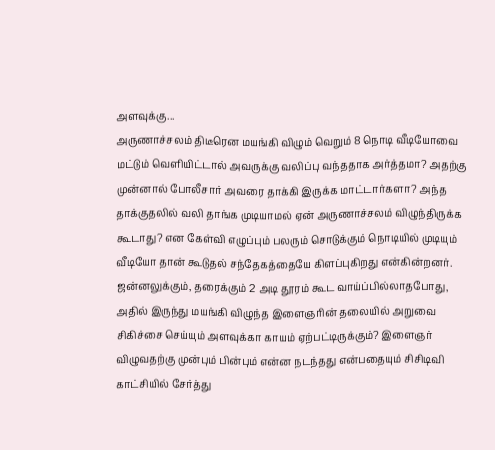அளவுக்கு...
அருணாச்சலம் திடீரென மயங்கி விழும் வெறும் 8 நொடி வீடியோவை மட்டும் வெளியிட்டால் அவருக்கு வலிப்பு வந்ததாக அர்த்தமா? அதற்கு முன்னால் போலீசார் அவரை தாக்கி இருக்க மாட்டார்களா? அந்த தாக்குதலில் வலி தாங்க முடியாமல் ஏன் அருணாச்சலம் விழுந்திருக்க கூடாது? என கேள்வி எழுப்பும் பலரும் சொடுக்கும் நொடியில் முடியும் வீடியோ தான் கூடுதல் சந்தேகத்தையே கிளப்புகிறது என்கின்றனர். ஜன்னலுக்கும், தரைக்கும் 2 அடி தூரம் கூட வாய்ப்பில்லாதபோது, அதில் இருந்து மயங்கி விழுந்த இளைஞரின் தலையில் அறுவை சிகிச்சை செய்யும் அளவுக்கா காயம் ஏற்பட்டிருக்கும்? இளைஞர் விழுவதற்கு முன்பும் பின்பும் என்ன நடந்தது என்பதையும் சிசிடிவி காட்சியில் சேர்த்து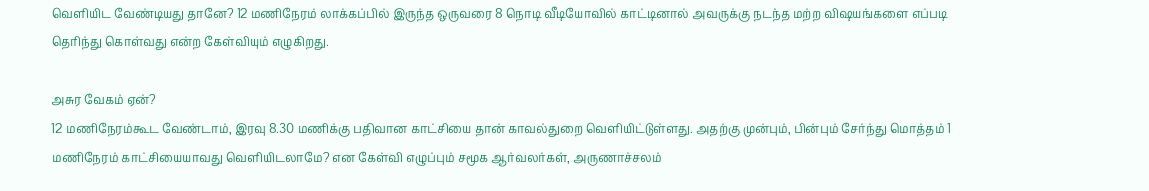வெளியிட வேண்டியது தானே? 12 மணிநேரம் லாக்கப்பில் இருந்த ஒருவரை 8 நொடி வீடியோவில் காட்டினால் அவருக்கு நடந்த மற்ற விஷயங்களை எப்படி தெரிந்து கொள்வது என்ற கேள்வியும் எழுகிறது.

அசுர வேகம் ஏன்?
12 மணிநேரம்கூட வேண்டாம், இரவு 8.30 மணிக்கு பதிவான காட்சியை தான் காவல்துறை வெளியிட்டுள்ளது. அதற்கு முன்பும், பின்பும் சேர்ந்து மொத்தம் 1 மணிநேரம் காட்சியையாவது வெளியிடலாமே? என கேள்வி எழுப்பும் சமூக ஆர்வலர்கள், அருணாச்சலம்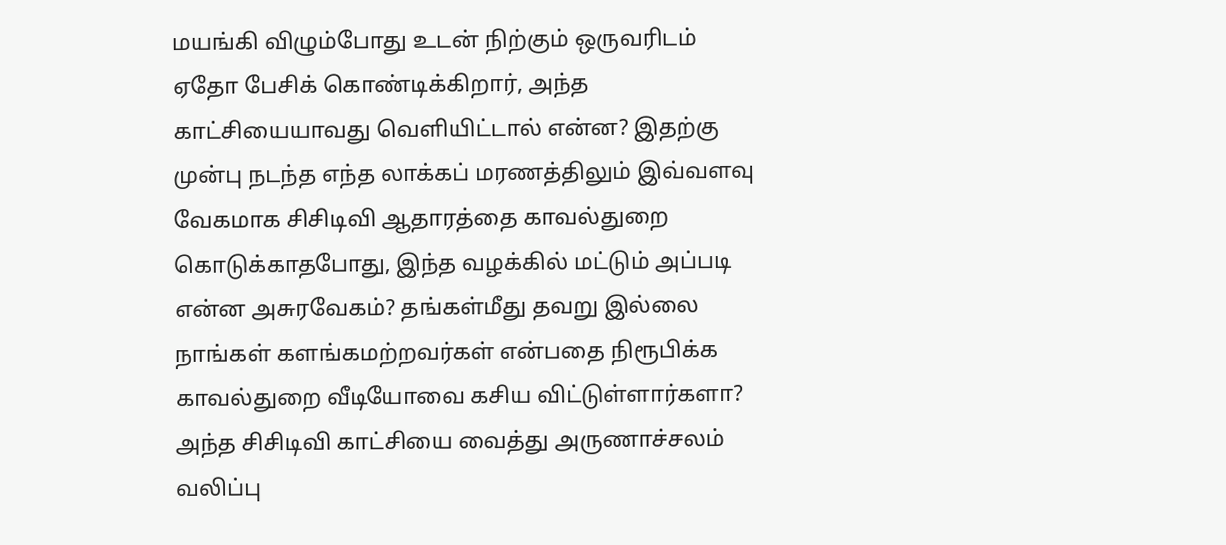மயங்கி விழும்போது உடன் நிற்கும் ஒருவரிடம் ஏதோ பேசிக் கொண்டிக்கிறார், அந்த காட்சியையாவது வெளியிட்டால் என்ன? இதற்கு முன்பு நடந்த எந்த லாக்கப் மரணத்திலும் இவ்வளவு வேகமாக சிசிடிவி ஆதாரத்தை காவல்துறை கொடுக்காதபோது, இந்த வழக்கில் மட்டும் அப்படி என்ன அசுரவேகம்? தங்கள்மீது தவறு இல்லை நாங்கள் களங்கமற்றவர்கள் என்பதை நிரூபிக்க காவல்துறை வீடியோவை கசிய விட்டுள்ளார்களா? அந்த சிசிடிவி காட்சியை வைத்து அருணாச்சலம் வலிப்பு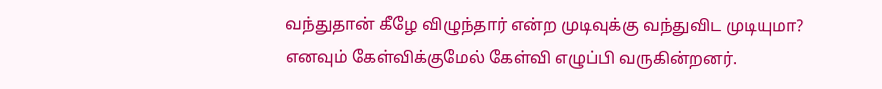வந்துதான் கீழே விழுந்தார் என்ற முடிவுக்கு வந்துவிட முடியுமா? எனவும் கேள்விக்குமேல் கேள்வி எழுப்பி வருகின்றனர்.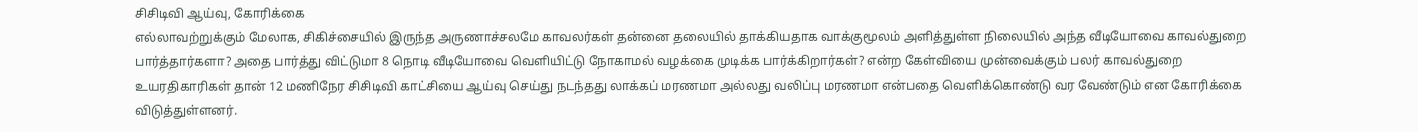சிசிடிவி ஆய்வு, கோரிக்கை
எல்லாவற்றுக்கும் மேலாக, சிகிச்சையில் இருந்த அருணாச்சலமே காவலர்கள் தன்னை தலையில் தாக்கியதாக வாக்குமூலம் அளித்துள்ள நிலையில் அந்த வீடியோவை காவல்துறை பார்த்தார்களா? அதை பார்த்து விட்டுமா 8 நொடி வீடியோவை வெளியிட்டு நோகாமல் வழக்கை முடிக்க பார்க்கிறார்கள்? என்ற கேள்வியை முன்வைக்கும் பலர் காவல்துறை உயரதிகாரிகள் தான் 12 மணிநேர சிசிடிவி காட்சியை ஆய்வு செய்து நடந்தது லாக்கப் மரணமா அல்லது வலிப்பு மரணமா என்பதை வெளிக்கொண்டு வர வேண்டும் என கோரிக்கை விடுத்துள்ளனர்.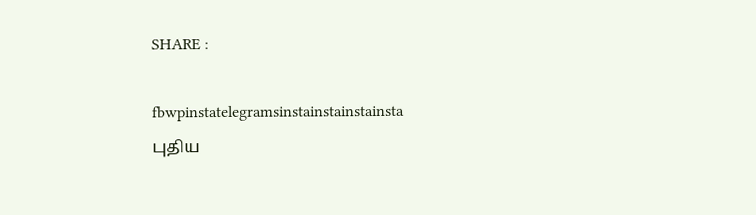SHARE :

fbwpinstatelegramsinstainstainstainsta
புதிய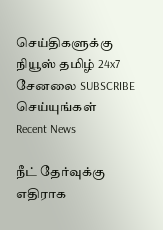செய்திகளுக்கு நியூஸ் தமிழ் 24x7 சேனலை SUBSCRIBE செய்யுங்கள்
Recent News

நீட் தேர்வுக்கு எதிராக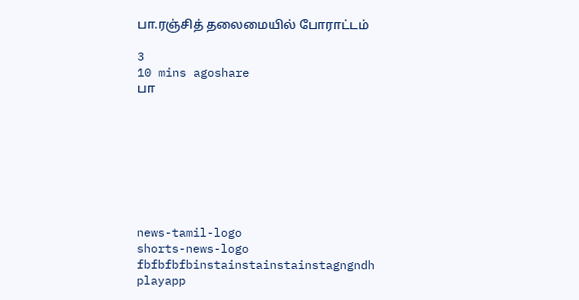பா.ரஞ்சித் தலைமையில் போராட்டம்

3
10 mins agoshare
பா








news-tamil-logo
shorts-news-logo
fbfbfbfbinstainstainstainstagngndh
playapp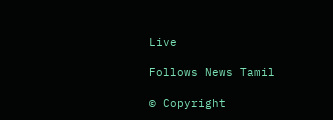Live

Follows News Tamil

© Copyright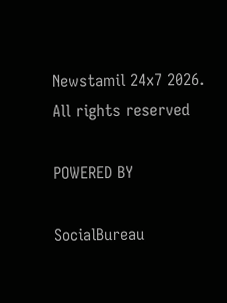Newstamil 24x7 2026. All rights reserved

POWERED BY

SocialBureau